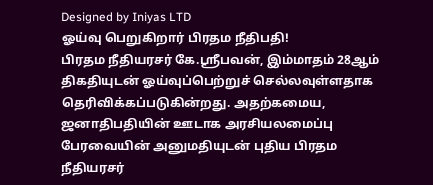Designed by Iniyas LTD
ஓய்வு பெறுகிறார் பிரதம நீதிபதி!
பிரதம நீதியரசர் கே.ஸ்ரீபவன், இம்மாதம் 28ஆம் திகதியுடன் ஓய்வுப்பெற்றுச் செல்லவுள்ளதாக தெரிவிக்கப்படுகின்றது. அதற்கமைய, ஜனாதிபதியின் ஊடாக அரசியலமைப்பு பேரவையின் அனுமதியுடன் புதிய பிரதம நீதியரசர்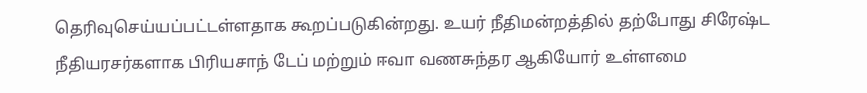தெரிவுசெய்யப்பட்டள்ளதாக கூறப்படுகின்றது. உயர் நீதிமன்றத்தில் தற்போது சிரேஷ்ட நீதியரசர்களாக பிரியசாந் டேப் மற்றும் ஈவா வணசுந்தர ஆகியோர் உள்ளமை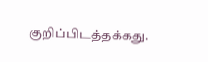குறிப்பிடத்தக்கது.